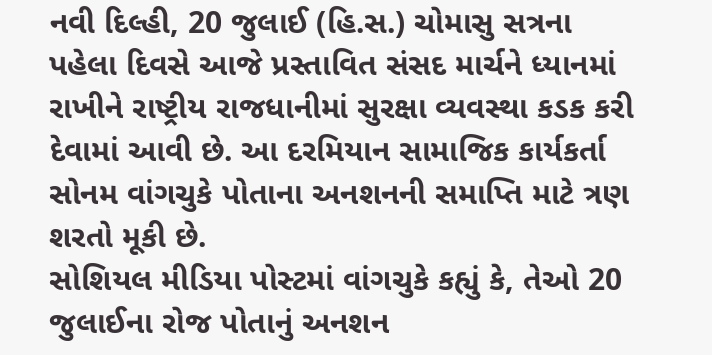નવી દિલ્હી, 20 જુલાઈ (હિ.સ.) ચોમાસુ સત્રના પહેલા દિવસે આજે પ્રસ્તાવિત સંસદ માર્ચને ધ્યાનમાં રાખીને રાષ્ટ્રીય રાજધાનીમાં સુરક્ષા વ્યવસ્થા કડક કરી દેવામાં આવી છે. આ દરમિયાન સામાજિક કાર્યકર્તા સોનમ વાંગચુકે પોતાના અનશનની સમાપ્તિ માટે ત્રણ શરતો મૂકી છે.
સોશિયલ મીડિયા પોસ્ટમાં વાંગચુકે કહ્યું કે, તેઓ 20 જુલાઈના રોજ પોતાનું અનશન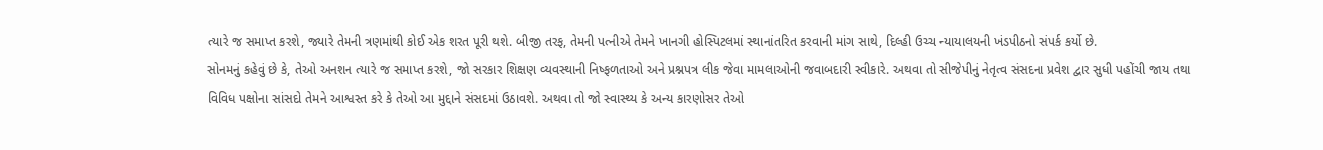ત્યારે જ સમાપ્ત કરશે, જ્યારે તેમની ત્રણમાંથી કોઈ એક શરત પૂરી થશે. બીજી તરફ, તેમની પત્નીએ તેમને ખાનગી હોસ્પિટલમાં સ્થાનાંતરિત કરવાની માંગ સાથે, દિલ્હી ઉચ્ચ ન્યાયાલયની ખંડપીઠનો સંપર્ક કર્યો છે.
સોનમનું કહેવું છે કે, તેઓ અનશન ત્યારે જ સમાપ્ત કરશે, જો સરકાર શિક્ષણ વ્યવસ્થાની નિષ્ફળતાઓ અને પ્રશ્નપત્ર લીક જેવા મામલાઓની જવાબદારી સ્વીકારે. અથવા તો સીજેપીનું નેતૃત્વ સંસદના પ્રવેશ દ્વાર સુધી પહોંચી જાય તથા વિવિધ પક્ષોના સાંસદો તેમને આશ્વસ્ત કરે કે તેઓ આ મુદ્દાને સંસદમાં ઉઠાવશે. અથવા તો જો સ્વાસ્થ્ય કે અન્ય કારણોસર તેઓ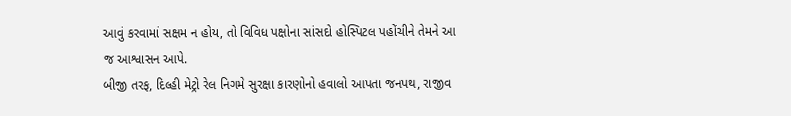આવું કરવામાં સક્ષમ ન હોય, તો વિવિધ પક્ષોના સાંસદો હોસ્પિટલ પહોંચીને તેમને આ જ આશ્વાસન આપે.
બીજી તરફ, દિલ્હી મેટ્રો રેલ નિગમે સુરક્ષા કારણોનો હવાલો આપતા જનપથ, રાજીવ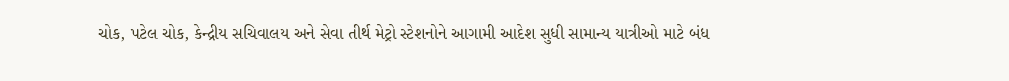ચોક, પટેલ ચોક, કેન્દ્રીય સચિવાલય અને સેવા તીર્થ મેટ્રો સ્ટેશનોને આગામી આદેશ સુધી સામાન્ય યાત્રીઓ માટે બંધ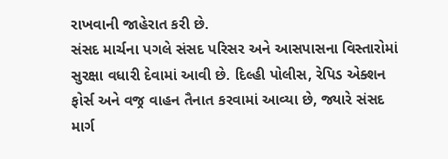રાખવાની જાહેરાત કરી છે.
સંસદ માર્ચના પગલે સંસદ પરિસર અને આસપાસના વિસ્તારોમાં સુરક્ષા વધારી દેવામાં આવી છે. દિલ્હી પોલીસ, રેપિડ એક્શન ફોર્સ અને વજ્ર વાહન તૈનાત કરવામાં આવ્યા છે, જ્યારે સંસદ માર્ગ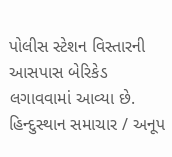પોલીસ સ્ટેશન વિસ્તારની આસપાસ બેરિકેડ લગાવવામાં આવ્યા છે.
હિન્દુસ્થાન સમાચાર / અનૂપ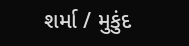શર્મા / મુકુંદ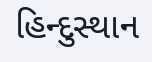હિન્દુસ્થાન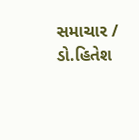સમાચાર / ડો.હિતેશ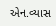એન.વ્યાસ